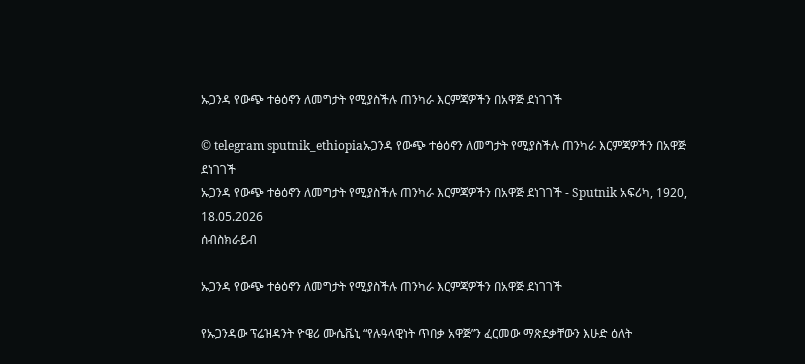ኡጋንዳ የውጭ ተፅዕኖን ለመግታት የሚያስችሉ ጠንካራ እርምጃዎችን በአዋጅ ደነገገች

© telegram sputnik_ethiopiaኡጋንዳ የውጭ ተፅዕኖን ለመግታት የሚያስችሉ ጠንካራ እርምጃዎችን በአዋጅ ደነገገች
ኡጋንዳ የውጭ ተፅዕኖን ለመግታት የሚያስችሉ ጠንካራ እርምጃዎችን በአዋጅ ደነገገች - Sputnik አፍሪካ, 1920, 18.05.2026
ሰብስክራይብ

ኡጋንዳ የውጭ ተፅዕኖን ለመግታት የሚያስችሉ ጠንካራ እርምጃዎችን በአዋጅ ደነገገች

የኡጋንዳው ፕሬዝዳንት ዮዌሪ ሙሴቬኒ “የሉዓላዊነት ጥበቃ አዋጅ”ን ፈርመው ማጽደቃቸውን እሁድ ዕለት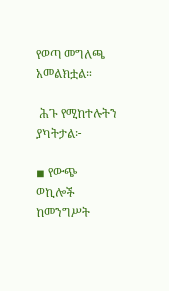የወጣ መግለጫ አመልክቷል።

 ሕጉ የሚከተሉትን ያካትታል፦

◾ የውጭ ወኪሎች ከመንግሥት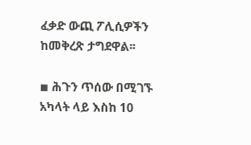ፈቃድ ውጪ ፖሊሲዎችን ከመቅረጽ ታግደዋል፡፡

◾ ሕጉን ጥሰው በሚገኙ አካላት ላይ እስከ 10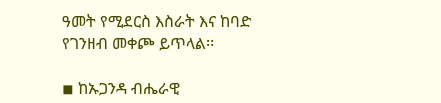ዓመት የሚደርስ እስራት እና ከባድ የገንዘብ መቀጮ ይጥላል፡፡

◾ ከኡጋንዳ ብሔራዊ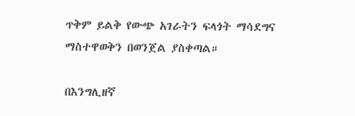ጥቅም ይልቅ የውጭ አገራትን ፍላጎት ማሳደግና ማስተዋወቅን በወንጀል ያስቀጣል።

በእንግሊዘኛ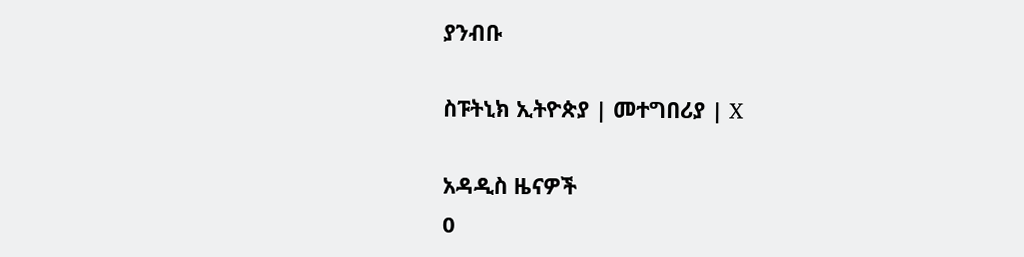ያንብቡ

ስፑትኒክ ኢትዮጵያ | መተግበሪያ | X

አዳዲስ ዜናዎች
0